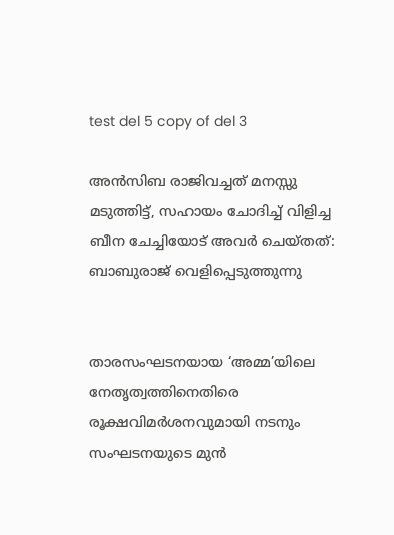test del 5 copy of del 3

അൻസിബ രാജിവച്ചത് മനസ്സു മടുത്തിട്ട്, സഹായം ചോദിച്ച് വിളിച്ച ബീന ചേച്ചിയോട് അവർ ചെയ്തത്: ബാബുരാജ് വെളിപ്പെടുത്തുന്നു


താരസംഘടനയായ ‘അമ്മ’യിലെ നേതൃത്വത്തിനെതിരെ രൂക്ഷവിമർശനവുമായി നടനും സംഘടനയുടെ മുൻ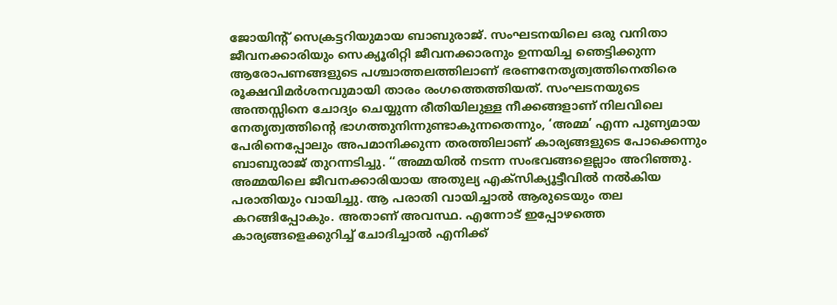ജോയിന്റ് സെക്രട്ടറിയുമായ ബാബുരാജ്. സംഘടനയിലെ ഒരു വനിതാ ജീവനക്കാരിയും സെക്യൂരിറ്റി ജീവനക്കാരനും ഉന്നയിച്ച ഞെട്ടിക്കുന്ന ആരോപണങ്ങളുടെ പശ്ചാത്തലത്തിലാണ് ഭരണനേതൃത്വത്തിനെതിരെ രൂക്ഷവിമർശനവുമായി താരം രംഗത്തെത്തിയത്. സംഘടനയുടെ അന്തസ്സിനെ ചോദ്യം ചെയ്യുന്ന രീതിയിലുള്ള നീക്കങ്ങളാണ് നിലവിലെ നേതൃത്വത്തിന്റെ ഭാഗത്തുനിന്നുണ്ടാകുന്നതെന്നും, ‘അമ്മ’ എന്ന പുണ്യമായ പേരിനെപ്പോലും അപമാനിക്കുന്ന തരത്തിലാണ് കാര്യങ്ങളുടെ പോക്കെന്നും ബാബുരാജ് തുറന്നടിച്ചു. ‘‘അമ്മയിൽ നടന്ന സംഭവങ്ങളെല്ലാം അറിഞ്ഞു. അമ്മയിലെ ജീവനക്കാരിയായ അതുല്യ എക്‌സിക്യൂട്ടീവിൽ നൽകിയ പരാതിയും വായിച്ചു. ആ പരാതി വായിച്ചാൽ ആരുടെയും തല കറങ്ങിപ്പോകും. അതാണ് അവസ്ഥ. എന്നോട് ഇപ്പോഴത്തെ കാര്യങ്ങളെക്കുറിച്ച് ചോദിച്ചാൽ എനിക്ക്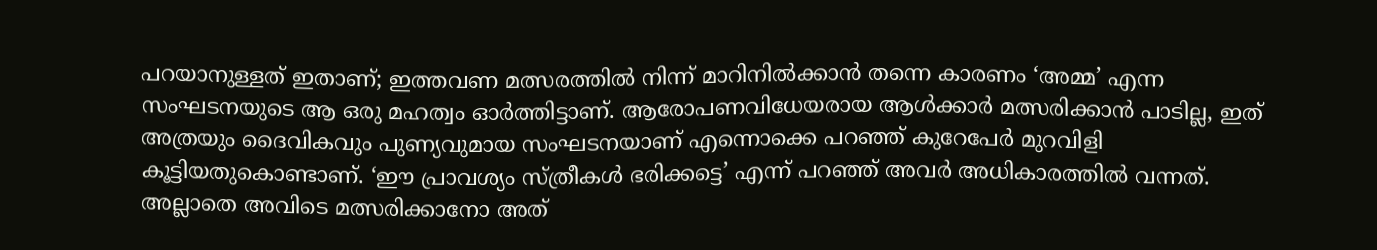പറയാനുള്ളത് ഇതാണ്; ഇത്തവണ മത്സരത്തിൽ നിന്ന് മാറിനിൽക്കാൻ തന്നെ കാരണം ‘അമ്മ’ എന്ന സംഘടനയുടെ ആ ഒരു മഹത്വം ഓർത്തിട്ടാണ്. ആരോപണവിധേയരായ ആൾക്കാർ മത്സരിക്കാൻ പാടില്ല, ഇത് അത്രയും ദൈവികവും പുണ്യവുമായ സംഘടനയാണ് എന്നൊക്കെ പറഞ്ഞ് കുറേപേർ മുറവിളി കൂട്ടിയതുകൊണ്ടാണ്. ‘ഈ പ്രാവശ്യം സ്ത്രീകൾ ഭരിക്കട്ടെ’ എന്ന് പറഞ്ഞ് അവർ അധികാരത്തിൽ വന്നത്. അല്ലാതെ അവിടെ മത്സരിക്കാനോ അത്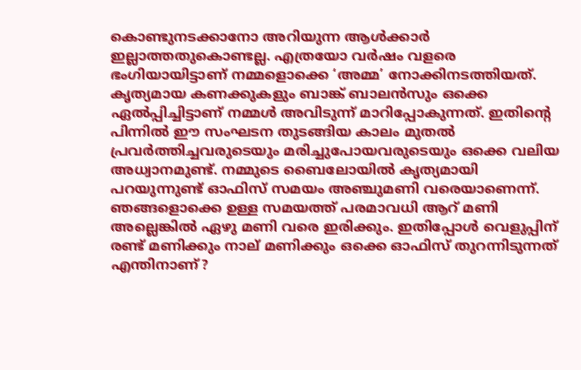കൊണ്ടുനടക്കാനോ അറിയുന്ന ആൾക്കാർ ഇല്ലാത്തതുകൊണ്ടല്ല. എത്രയോ വർഷം വളരെ ഭംഗിയായിട്ടാണ് നമ്മളൊക്കെ ‘അമ്മ’ നോക്കിനടത്തിയത്. കൃത്യമായ കണക്കുകളും ബാങ്ക് ബാലൻസും ഒക്കെ ഏൽപ്പിച്ചിട്ടാണ് നമ്മൾ അവിടുന്ന് മാറിപ്പോകുന്നത്. ഇതിന്റെ പിന്നിൽ ഈ സംഘടന തുടങ്ങിയ കാലം മുതൽ പ്രവർത്തിച്ചവരുടെയും മരിച്ചുപോയവരുടെയും ഒക്കെ വലിയ അധ്വാനമുണ്ട്. നമ്മുടെ ബൈലോയിൽ കൃത്യമായി പറയുന്നുണ്ട് ഓഫിസ് സമയം അഞ്ചുമണി വരെയാണെന്ന്. ഞങ്ങളൊക്കെ ഉള്ള സമയത്ത് പരമാവധി ആറ് മണി അല്ലെങ്കിൽ ഏഴു മണി വരെ ഇരിക്കും. ഇതിപ്പോൾ വെളുപ്പിന് രണ്ട് മണിക്കും നാല് മണിക്കും ഒക്കെ ഓഫിസ് തുറന്നിടുന്നത് എന്തിനാണ്?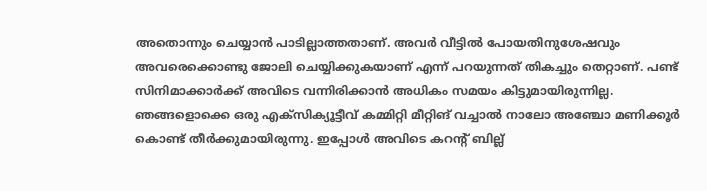അതൊന്നും ചെയ്യാൻ പാടില്ലാത്തതാണ്. അവർ വീട്ടിൽ പോയതിനുശേഷവും അവരെക്കൊണ്ടു ജോലി ചെയ്യിക്കുകയാണ് എന്ന് പറയുന്നത് തികച്ചും തെറ്റാണ്. പണ്ട് സിനിമാക്കാർക്ക് അവിടെ വന്നിരിക്കാൻ അധികം സമയം കിട്ടുമായിരുന്നില്ല. ഞങ്ങളൊക്കെ ഒരു എക്സിക്യൂട്ടീവ് കമ്മിറ്റി മീറ്റിങ് വച്ചാൽ നാലോ അഞ്ചോ മണിക്കൂർ കൊണ്ട് തീർക്കുമായിരുന്നു. ഇപ്പോൾ അവിടെ കറന്റ് ബില്ല്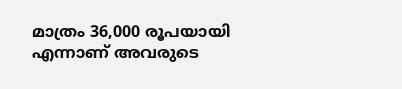മാത്രം 36,000 രൂപയായി എന്നാണ് അവരുടെ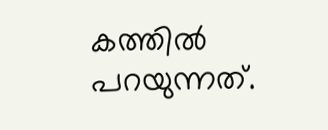കത്തിൽ പറയുന്നത്.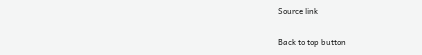Source link

Back to top button